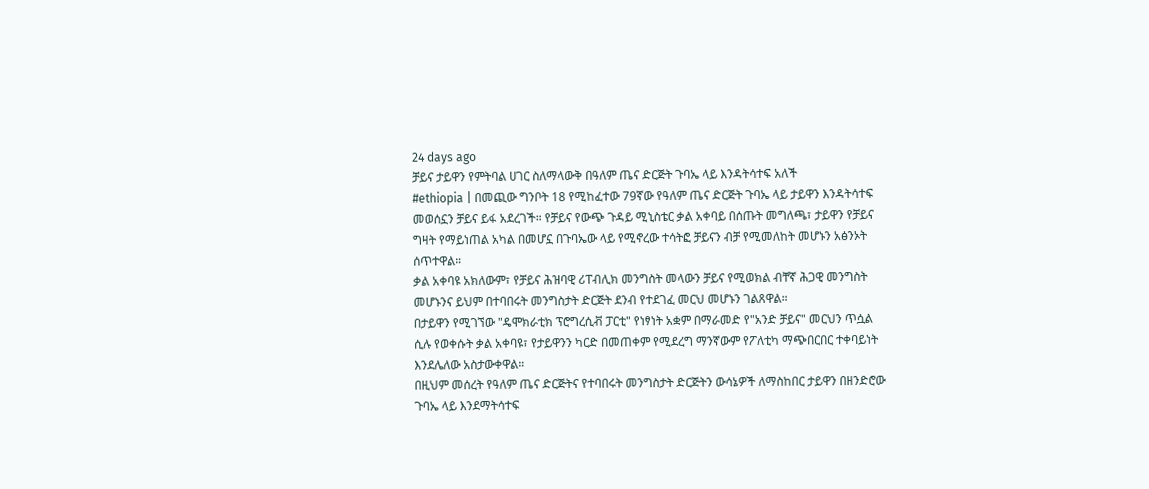24 days ago
ቻይና ታይዋን የምትባል ሀገር ስለማላውቅ በዓለም ጤና ድርጅት ጉባኤ ላይ እንዳትሳተፍ አለች
#ethiopia | በመጪው ግንቦት 18 የሚከፈተው 79ኛው የዓለም ጤና ድርጅት ጉባኤ ላይ ታይዋን እንዳትሳተፍ መወሰኗን ቻይና ይፋ አደረገች። የቻይና የውጭ ጉዳይ ሚኒስቴር ቃል አቀባይ በሰጡት መግለጫ፣ ታይዋን የቻይና ግዛት የማይነጠል አካል በመሆኗ በጉባኤው ላይ የሚኖረው ተሳትፎ ቻይናን ብቻ የሚመለከት መሆኑን አፅንኦት ሰጥተዋል።
ቃል አቀባዩ አክለውም፣ የቻይና ሕዝባዊ ሪፐብሊክ መንግስት መላውን ቻይና የሚወክል ብቸኛ ሕጋዊ መንግስት መሆኑንና ይህም በተባበሩት መንግስታት ድርጅት ደንብ የተደገፈ መርህ መሆኑን ገልጸዋል።
በታይዋን የሚገኘው "ዴሞክራቲክ ፕሮግረሲቭ ፓርቲ" የነፃነት አቋም በማራመድ የ"አንድ ቻይና" መርህን ጥሷል ሲሉ የወቀሱት ቃል አቀባዩ፣ የታይዋንን ካርድ በመጠቀም የሚደረግ ማንኛውም የፖለቲካ ማጭበርበር ተቀባይነት እንደሌለው አስታውቀዋል።
በዚህም መሰረት የዓለም ጤና ድርጅትና የተባበሩት መንግስታት ድርጅትን ውሳኔዎች ለማስከበር ታይዋን በዘንድሮው ጉባኤ ላይ እንደማትሳተፍ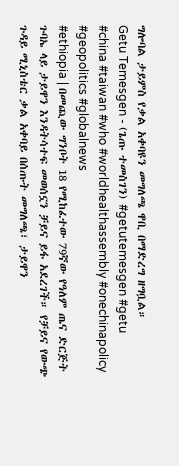ግሎባል ታይምስ የቃል አቀባዩን መግለጫ ዋቢ በማድረግ ዘግቧል።
Getu Temesgen - (ጌጡ ተመስገን) #getutemesgen #getu
#china #taiwan #who #worldhealthassembly #onechinapolicy #geopolitics #globalnews
#ethiopia | በመጪው ግንቦት 18 የሚከፈተው 79ኛው የዓለም ጤና ድርጅት ጉባኤ ላይ ታይዋን እንዳትሳተፍ መወሰኗን ቻይና ይፋ አደረገች። የቻይና የውጭ ጉዳይ ሚኒስቴር ቃል አቀባይ በሰጡት መግለጫ፣ ታይዋን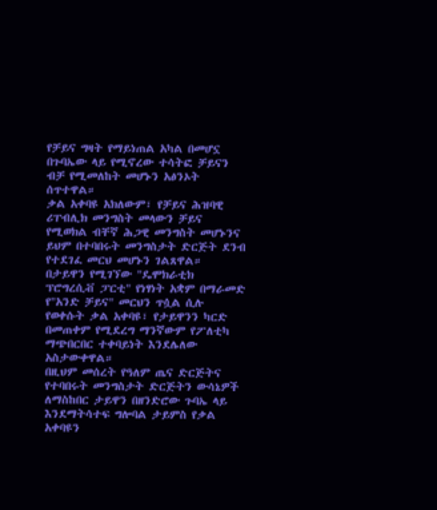የቻይና ግዛት የማይነጠል አካል በመሆኗ በጉባኤው ላይ የሚኖረው ተሳትፎ ቻይናን ብቻ የሚመለከት መሆኑን አፅንኦት ሰጥተዋል።
ቃል አቀባዩ አክለውም፣ የቻይና ሕዝባዊ ሪፐብሊክ መንግስት መላውን ቻይና የሚወክል ብቸኛ ሕጋዊ መንግስት መሆኑንና ይህም በተባበሩት መንግስታት ድርጅት ደንብ የተደገፈ መርህ መሆኑን ገልጸዋል።
በታይዋን የሚገኘው "ዴሞክራቲክ ፕሮግረሲቭ ፓርቲ" የነፃነት አቋም በማራመድ የ"አንድ ቻይና" መርህን ጥሷል ሲሉ የወቀሱት ቃል አቀባዩ፣ የታይዋንን ካርድ በመጠቀም የሚደረግ ማንኛውም የፖለቲካ ማጭበርበር ተቀባይነት እንደሌለው አስታውቀዋል።
በዚህም መሰረት የዓለም ጤና ድርጅትና የተባበሩት መንግስታት ድርጅትን ውሳኔዎች ለማስከበር ታይዋን በዘንድሮው ጉባኤ ላይ እንደማትሳተፍ ግሎባል ታይምስ የቃል አቀባዩን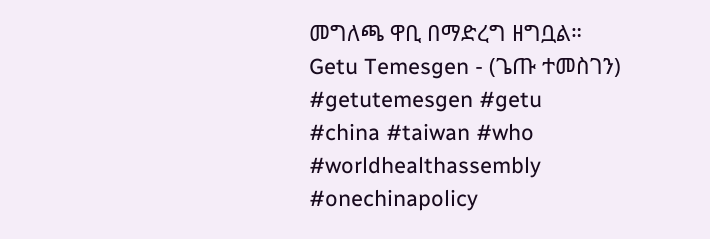መግለጫ ዋቢ በማድረግ ዘግቧል።
Getu Temesgen - (ጌጡ ተመስገን) #getutemesgen #getu
#china #taiwan #who #worldhealthassembly #onechinapolicy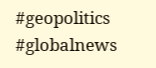#geopolitics #globalnews